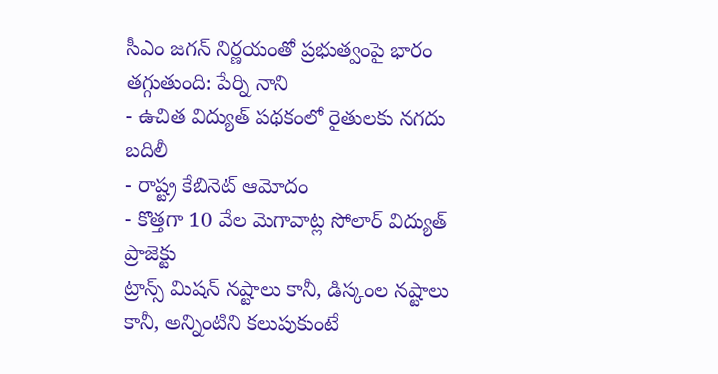సీఎం జగన్ నిర్ణయంతో ప్రభుత్వంపై భారం తగ్గుతుంది: పేర్ని నాని
- ఉచిత విద్యుత్ పథకంలో రైతులకు నగదు బదిలీ
- రాష్ట్ర కేబినెట్ ఆమోదం
- కొత్తగా 10 వేల మెగావాట్ల సోలార్ విద్యుత్ ప్రాజెక్టు
ట్రాన్స్ మిషన్ నష్టాలు కానీ, డిస్కంల నష్టాలు కానీ, అన్నింటిని కలుపుకుంటే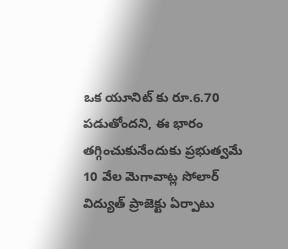ఒక యూనిట్ కు రూ.6.70 పడుతోందని, ఈ భారం తగ్గించుకునేందుకు ప్రభుత్వమే 10 వేల మెగావాట్ల సోలార్ విద్యుత్ ప్రాజెక్టు ఏర్పాటు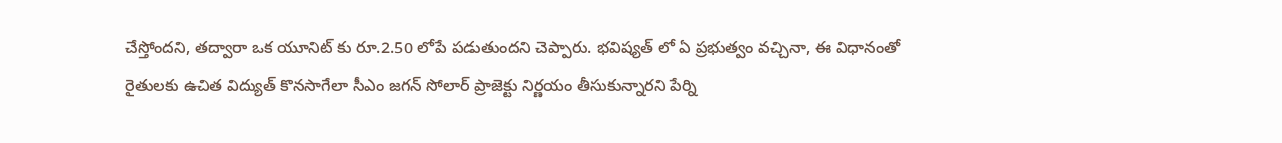చేస్తోందని, తద్వారా ఒక యూనిట్ కు రూ.2.50 లోపే పడుతుందని చెప్పారు. భవిష్యత్ లో ఏ ప్రభుత్వం వచ్చినా, ఈ విధానంతో రైతులకు ఉచిత విద్యుత్ కొనసాగేలా సీఎం జగన్ సోలార్ ప్రాజెక్టు నిర్ణయం తీసుకున్నారని పేర్ని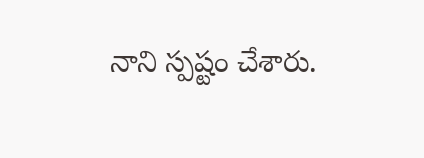నాని స్పష్టం చేశారు.